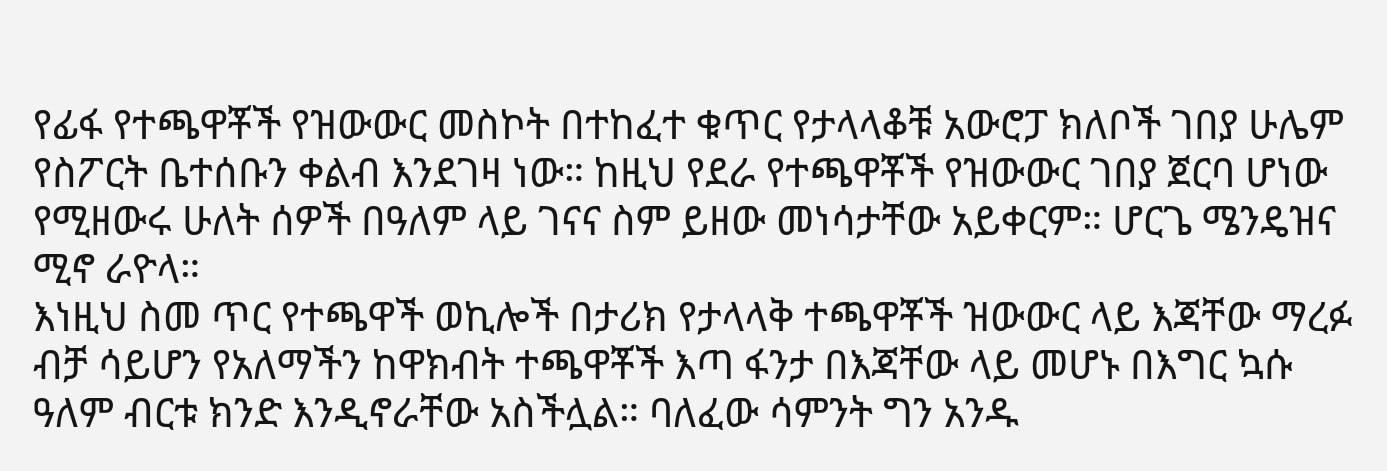የፊፋ የተጫዋቾች የዝውውር መስኮት በተከፈተ ቁጥር የታላላቆቹ አውሮፓ ክለቦች ገበያ ሁሌም የስፖርት ቤተሰቡን ቀልብ እንደገዛ ነው። ከዚህ የደራ የተጫዋቾች የዝውውር ገበያ ጀርባ ሆነው የሚዘውሩ ሁለት ሰዎች በዓለም ላይ ገናና ስም ይዘው መነሳታቸው አይቀርም። ሆርጌ ሜንዴዝና ሚኖ ራዮላ።
እነዚህ ስመ ጥር የተጫዋች ወኪሎች በታሪክ የታላላቅ ተጫዋቾች ዝውውር ላይ እጃቸው ማረፉ ብቻ ሳይሆን የአለማችን ከዋክብት ተጫዋቾች እጣ ፋንታ በእጃቸው ላይ መሆኑ በእግር ኳሱ ዓለም ብርቱ ክንድ እንዲኖራቸው አስችሏል። ባለፈው ሳምንት ግን አንዱ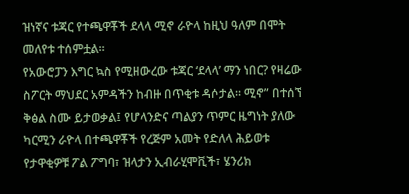ዝነኛና ቱጃር የተጫዋቾች ደላላ ሚኖ ራዮላ ከዚህ ዓለም በሞት መለየቱ ተሰምቷል።
የአውሮፓን እግር ኳስ የሚዘውረው ቱጃር ‘ደላላ’ ማን ነበር? የዛሬው ስፖርት ማህደር አምዳችን ከብዙ በጥቂቱ ዳሶታል። ሚኖ” በተሰኘ ቅፅል ስሙ ይታወቃል፤ የሆላንድና ጣልያን ጥምር ዜግነት ያለው ካርሚን ራዮላ በተጫዋቾች የረጅም አመት የድለላ ሕይወቱ የታዋቂዎቹ ፖል ፖግባ፣ ዝላታን ኢብራሂሞቪች፣ ሄንሪክ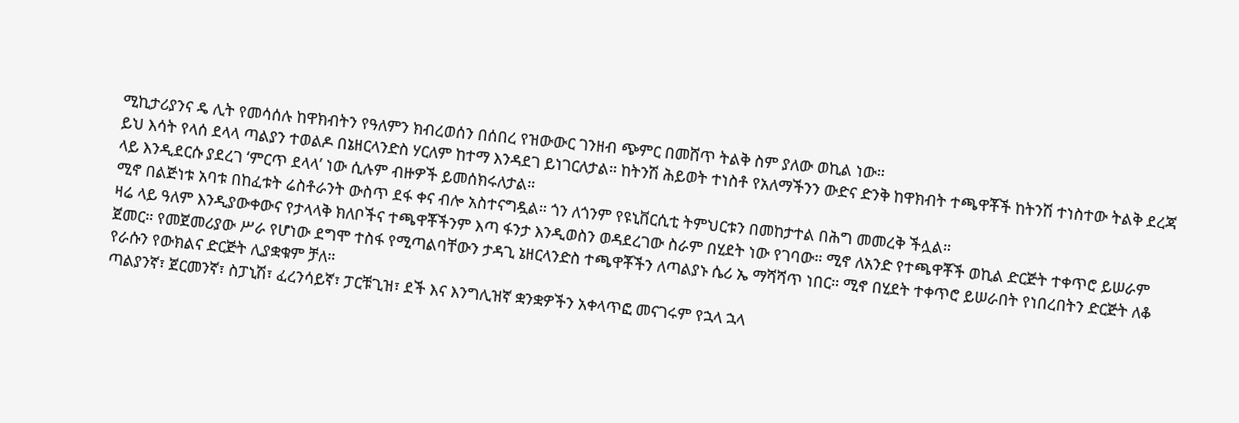ሚኪታሪያንና ዴ ሊት የመሳሰሉ ከዋክብትን የዓለምን ክብረወሰን በሰበረ የዝውውር ገንዘብ ጭምር በመሸጥ ትልቅ ስም ያለው ወኪል ነው።
ይህ እሳት የላሰ ደላላ ጣልያን ተወልዶ በኔዘርላንድስ ሃርለም ከተማ እንዳደገ ይነገርለታል። ከትንሽ ሕይወት ተነስቶ የአለማችንን ውድና ድንቅ ከዋክብት ተጫዋቾች ከትንሽ ተነስተው ትልቅ ደረጃ ላይ እንዲደርሱ ያደረገ ‘ምርጥ ደላላ’ ነው ሲሉም ብዙዎች ይመሰክሩለታል።
ሚኖ በልጅነቱ አባቱ በከፈቱት ሬስቶራንት ውስጥ ደፋ ቀና ብሎ አስተናግዷል። ጎን ለጎንም የዩኒቨርሲቲ ትምህርቱን በመከታተል በሕግ መመረቅ ችሏል።
ዛሬ ላይ ዓለም እንዲያውቀውና የታላላቅ ክለቦችና ተጫዋቾችንም እጣ ፋንታ እንዲወስን ወዳደረገው ስራም በሂደት ነው የገባው። ሚኖ ለአንድ የተጫዋቾች ወኪል ድርጅት ተቀጥሮ ይሠራም ጀመር። የመጀመሪያው ሥራ የሆነው ደግሞ ተስፋ የሚጣልባቸውን ታዳጊ ኔዘርላንድስ ተጫዋቾችን ለጣልያኑ ሴሪ ኤ ማሻሻጥ ነበር። ሚኖ በሂደት ተቀጥሮ ይሠራበት የነበረበትን ድርጅት ለቆ የራሱን የውክልና ድርጅት ሊያቋቁም ቻለ።
ጣልያንኛ፣ ጀርመንኛ፣ ስፓኒሽ፣ ፈረንሳይኛ፣ ፓርቹጊዝ፣ ደች እና እንግሊዝኛ ቋንቋዎችን አቀላጥፎ መናገሩም የኋላ ኋላ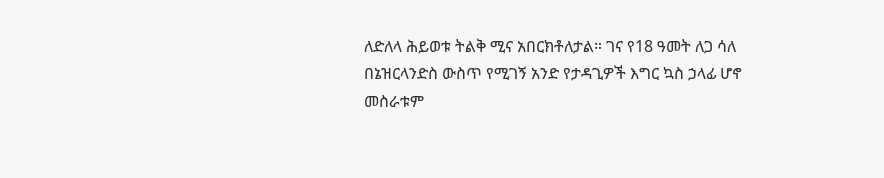ለድለላ ሕይወቱ ትልቅ ሚና አበርክቶለታል። ገና የ18 ዓመት ለጋ ሳለ በኔዝርላንድስ ውስጥ የሚገኝ አንድ የታዳጊዎች እግር ኳስ ኃላፊ ሆኖ መስራቱም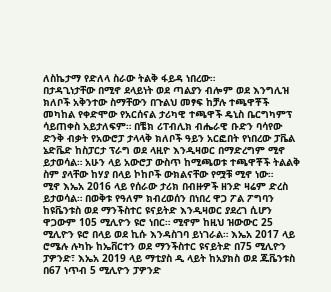ለስኬታማ የድለላ ስራው ትልቅ ፋይዳ ነበረው።
በታዳጊነታቸው በሚኖ ደላይነት ወደ ጣልያን ብሎም ወደ እንግሊዝ ክለቦች አቅንተው ስማቸውን በጉልህ መፃፍ ከቻሉ ተጫዋቾች መካከል የቀድሞው የአርሰናል ታሪካዊ ተጫዋች ዴኒስ ቤርግካምፕ ሳይጠቀስ አይታለፍም። በቼክ ሪፐብሊክ ብሔራዊ ቡድን ባሳየው ድንቅ ብቃት የአውሮፓ ታላላቅ ክለቦች ዓይን አርፎበት የነበረው ፓቬል ኔድቬድ ከስፓርታ ፕራግ ወደ ላዚዮ እንዲዛወር በማድረግም ሚኖ ይታወሳል። አሁን ላይ አውሮፓ ውስጥ ከሚጫወቱ ተጫዋቾች ትልልቅ ስም ያላቸው ከሃያ በላይ ኮከቦች ውክልናቸው የሟቹ ሚኖ ነው።
ሚኖ እኤአ 2016 ላይ የሰራው ታሪክ በብዙዎች ዘንድ ዛሬም ድረስ ይታወሳል። በወቅቱ የዓለም ክብረወሰን በነበረ ዋጋ ፖል ፖግባን ከዩቬንቱስ ወደ ማንችስተር ዩናይትድ እንዲዛወር ያደረገ ሲሆን ዋጋውም 105 ሚሊዮን ዩሮ ነበር። ሚኖም ከዚህ ዝውውር 25 ሚሊዮን ዩሮ በላይ ወደ ኪሱ እንዳስገባ ይነገራል። እኤአ 2017 ላይ ሮሜሉ ሉካኩ ከኤቨርተን ወደ ማንችስተር ዩናይትድ በ75 ሚሊዮን ፓዎንድ፣ እኤአ 2019 ላይ ማቲያስ ዲ ላይት ከአያክስ ወደ ጁቬንቱስ በ67 ነጥብ 5 ሚሊዮን ፓዎንድ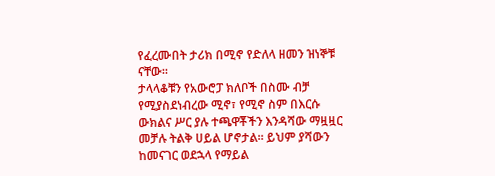የፈረሙበት ታሪክ በሚኖ የድለላ ዘመን ዝነኞቹ ናቸው።
ታላላቆቹን የአውሮፓ ክለቦች በስሙ ብቻ የሚያስደነብረው ሚኖ፣ የሚኖ ስም በእርሱ ውክልና ሥር ያሉ ተጫዋቾችን እንዳሻው ማዟዟር መቻሉ ትልቅ ሀይል ሆኖታል። ይህም ያሻውን ከመናገር ወደኋላ የማይል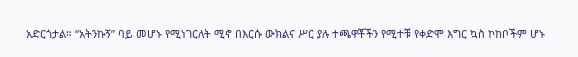አድርጎታል። “አትንኩኝ” ባይ መሆኑ የሚነገርለት ሚኖ በእርሱ ውክልና ሥር ያሉ ተጫዋቾችን የሚተቹ የቀድሞ እግር ኳስ ኮከቦችም ሆኑ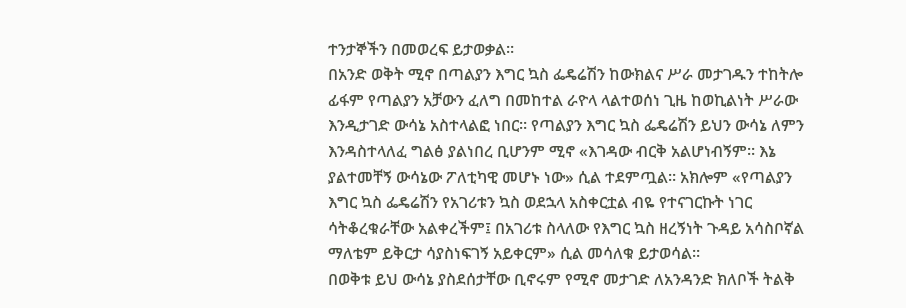ተንታኞችን በመወረፍ ይታወቃል።
በአንድ ወቅት ሚኖ በጣልያን እግር ኳስ ፌዴሬሽን ከውክልና ሥራ መታገዱን ተከትሎ ፊፋም የጣልያን አቻውን ፈለግ በመከተል ራዮላ ላልተወሰነ ጊዜ ከወኪልነት ሥራው እንዲታገድ ውሳኔ አስተላልፎ ነበር። የጣልያን እግር ኳስ ፌዴሬሽን ይህን ውሳኔ ለምን እንዳስተላለፈ ግልፅ ያልነበረ ቢሆንም ሚኖ «እገዳው ብርቅ አልሆነብኝም። እኔ ያልተመቸኝ ውሳኔው ፖለቲካዊ መሆኑ ነው» ሲል ተደምጧል። አክሎም «የጣልያን እግር ኳስ ፌዴሬሽን የአገሪቱን ኳስ ወደኋላ አስቀርቷል ብዬ የተናገርኩት ነገር ሳትቆረቁራቸው አልቀረችም፤ በአገሪቱ ስላለው የእግር ኳስ ዘረኝነት ጉዳይ አሳስቦኛል ማለቴም ይቅርታ ሳያስነፍገኝ አይቀርም» ሲል መሳለቁ ይታወሳል።
በወቅቱ ይህ ውሳኔ ያስደሰታቸው ቢኖሩም የሚኖ መታገድ ለአንዳንድ ክለቦች ትልቅ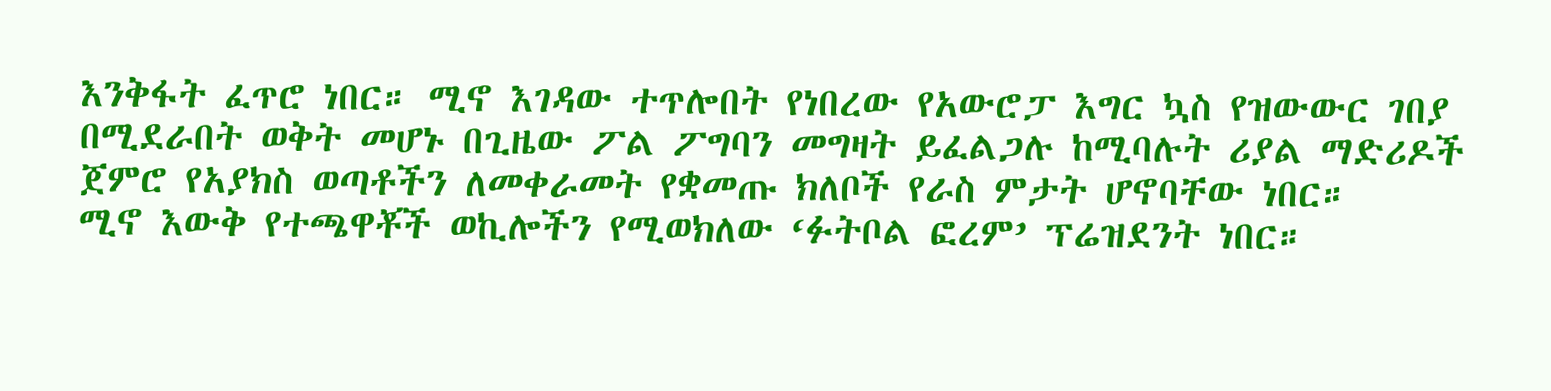እንቅፋት ፈጥሮ ነበር። ሚኖ እገዳው ተጥሎበት የነበረው የአውሮፓ እግር ኳስ የዝውውር ገበያ በሚደራበት ወቅት መሆኑ በጊዜው ፖል ፖግባን መግዛት ይፈልጋሉ ከሚባሉት ሪያል ማድሪዶች ጀምሮ የአያክስ ወጣቶችን ለመቀራመት የቋመጡ ክለቦች የራስ ምታት ሆኖባቸው ነበር።
ሚኖ እውቅ የተጫዋቾች ወኪሎችን የሚወክለው ‘ፉትቦል ፎረም’ ፕሬዝደንት ነበር።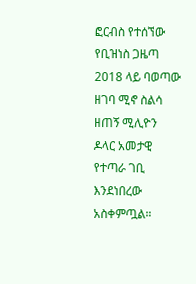ፎርብስ የተሰኘው የቢዝነስ ጋዜጣ 2018 ላይ ባወጣው ዘገባ ሚኖ ስልሳ ዘጠኝ ሚሊዮን ዶላር አመታዊ የተጣራ ገቢ እንደነበረው አስቀምጧል።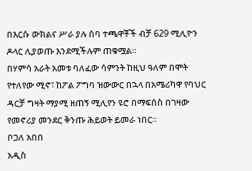በእርሱ ውክልና ሥራ ያሉ ሰባ ተጫዋቾች ብቻ 629 ሚሊዮን ዶላር ሊያወጡ እንደሚችሉም ጠቁሟል።
በሃምሳ አራት አመቱ ባለፈው ሳምንት ከዚህ ዓለም በሞት የተለየው ሚኖ፣ ከፖል ፖግባ ዝውውር በኋላ በአሜሪካዋ የባህር ዳርቻ ግዛት ማያሚ ዘጠኝ ሚሊየን ዩሮ በማፍሰስ በገዛው የመኖሪያ መንደር ቅንጡ ሕይወት ይመራ ነበር።
ቦጋለ አበበ
አዲስ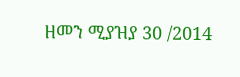ዘመን ሚያዝያ 30 /2014